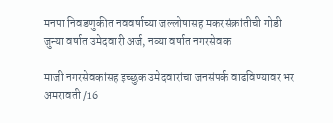मनपा निवडणुकीत नववर्षाच्या जल्लोषासह मकरसंक्रांतीची गोडी
जुन्या वर्षात उमेदवारी अर्ज, नव्या वर्षात नगरसेवक

माजी नगरसेवकांसह इच्छुक उमेदवारांचा जनसंपर्क वाढविण्यावर भर
अमरावती /16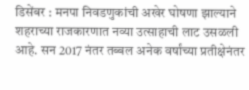डिसेंबर : मनपा निवडणुकांची अखेर घोषणा झाल्याने शहराच्या राजकारणात नव्या उत्साहाची लाट उसळली आहे. सन 2017 नंतर तब्बल अनेक वर्षांच्या प्रतीक्षेनंतर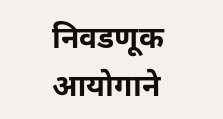निवडणूक आयोगाने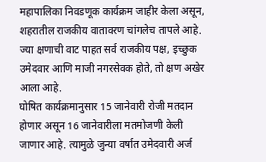महापालिका निवडणूक कार्यक्रम जाहीर केला असून, शहरातील राजकीय वातावरण चांगलेच तापले आहे. ज्या क्षणाची वाट पाहत सर्व राजकीय पक्ष, इच्छुक उमेदवार आणि माजी नगरसेवक होते, तो क्षण अखेर आला आहे.
घोषित कार्यक्रमानुसार 15 जानेवारी रोजी मतदान होणार असून 16 जानेवारीला मतमोजणी केली जाणार आहे. त्यामुळे जुन्या वर्षात उमेदवारी अर्ज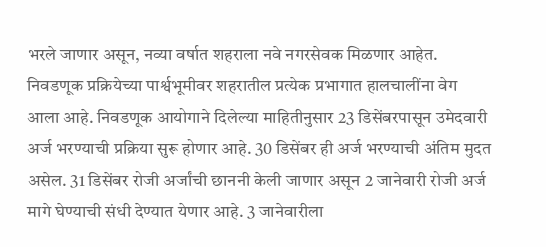भरले जाणार असून, नव्या वर्षात शहराला नवे नगरसेवक मिळणार आहेत. निवडणूक प्रक्रियेच्या पार्श्वभूमीवर शहरातील प्रत्येक प्रभागात हालचालींना वेग आला आहे. निवडणूक आयोगाने दिलेल्या माहितीनुसार 23 डिसेंबरपासून उमेदवारी अर्ज भरण्याची प्रक्रिया सुरू होणार आहे. 30 डिसेंबर ही अर्ज भरण्याची अंतिम मुदत असेल. 31 डिसेंबर रोजी अर्जांची छाननी केली जाणार असून 2 जानेवारी रोजी अर्ज मागे घेण्याची संधी देण्यात येणार आहे. 3 जानेवारीला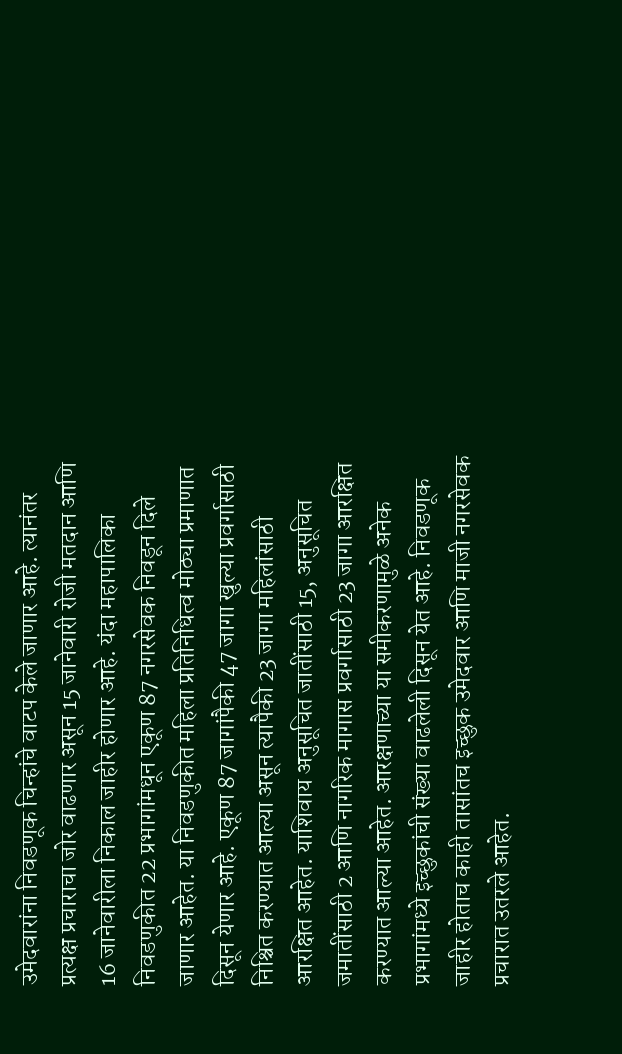उमेदवारांना निवडणूक चिन्हांचे वाटप केले जाणार आहे. त्यानंतर प्रत्यक्ष प्रचाराचा जोर वाढणार असून 15 जानेवारी रोजी मतदान आणि 16 जानेवारीला निकाल जाहीर होणार आहे. यंदा महापालिका निवडणुकीत 22 प्रभागांमधून एकूण 87 नगरसेवक निवडून दिले जाणार आहेत. या निवडणुकीत महिला प्रतिनिधित्व मोठ्या प्रमाणात दिसून येणार आहे. एकूण 87 जागांपैकी 47 जागा खुल्या प्रवर्गासाठी निश्चित करण्यात आल्या असून त्यापैकी 23 जागा महिलांसाठी आरक्षित आहेत. याशिवाय अनुसूचित जातींसाठी 15, अनुसूचित जमातींसाठी 2 आणि नागरिक मागास प्रवर्गासाठी 23 जागा आरक्षित करण्यात आल्या आहेत. आरक्षणाच्या या समीकरणामुळे अनेक प्रभागांमध्ये इच्छुकांची संख्या वाढलेली दिसून येत आहे. निवडणूक जाहीर होताच काही तासांतच इच्छुक उमेदवार आणि माजी नगरसेवक प्रचारात उतरले आहेत.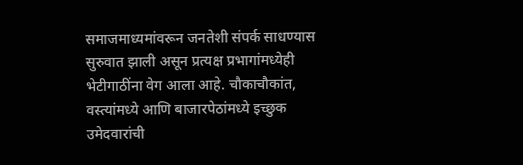समाजमाध्यमांवरून जनतेशी संपर्क साधण्यास सुरुवात झाली असून प्रत्यक्ष प्रभागांमध्येही भेटीगाठींना वेग आला आहे. चौकाचौकांत, वस्त्यांमध्ये आणि बाजारपेठांमध्ये इच्छुक उमेदवारांची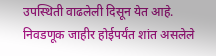उपस्थिती वाढलेली दिसून येत आहे. निवडणूक जाहीर होईपर्यंत शांत असलेले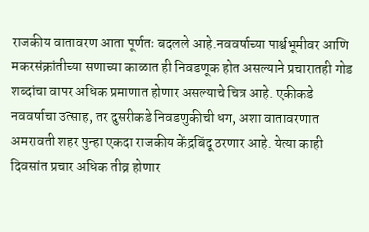राजकीय वातावरण आता पूर्णतः बदलले आहे.नववर्षाच्या पार्श्वभूमीवर आणि मकरसंक्रांतीच्या सणाच्या काळात ही निवडणूक होत असल्याने प्रचारातही गोड शब्दांचा वापर अधिक प्रमाणात होणार असल्याचे चित्र आहे. एकीकडे नववर्षाचा उत्साह, तर दुसरीकडे निवडणुकीची धग, अशा वातावरणात अमरावती शहर पुन्हा एकदा राजकीय केंद्रबिंदू ठरणार आहे. येत्या काही दिवसांत प्रचार अधिक तीव्र होणार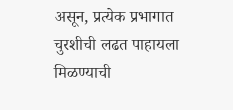असून, प्रत्येक प्रभागात चुरशीची लढत पाहायला मिळण्याची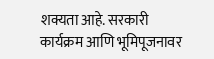शक्यता आहे. सरकारी कार्यक्रम आणि भूमिपूजनावर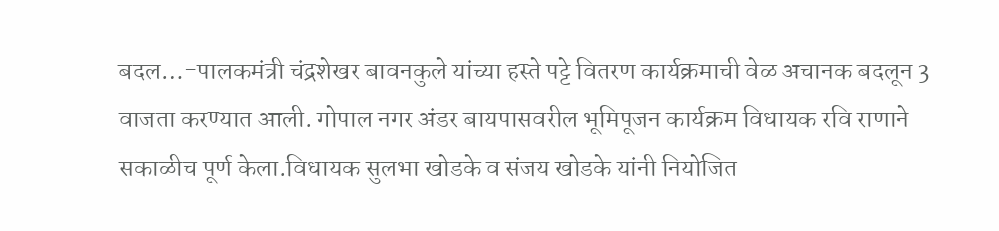बदल…-पालकमंत्री चंद्रशेखर बावनकुले यांच्या हस्ते पट्टे वितरण कार्यक्रमाची वेळ अचानक बदलून 3 वाजता करण्यात आली. गोपाल नगर अंडर बायपासवरील भूमिपूजन कार्यक्रम विधायक रवि राणाने सकाळीच पूर्ण केला.विधायक सुलभा खोडके व संजय खोडके यांनी नियोजित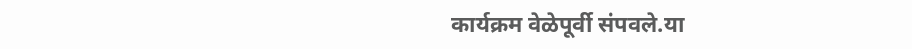कार्यक्रम वेळेपूर्वी संपवले.या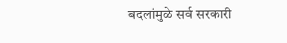बदलांमुळे सर्व सरकारी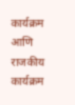कार्यक्रम आणि राजकीय कार्यक्रम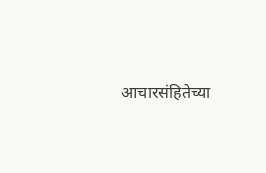आचारसंहितेच्या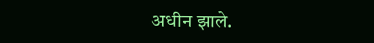अधीन झाले.